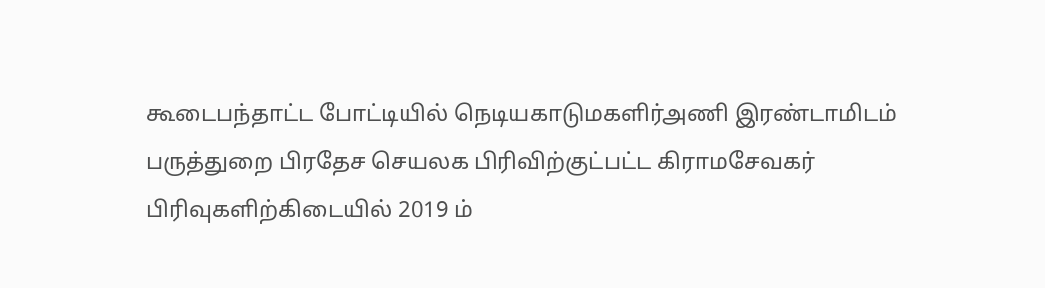கூடைபந்தாட்ட போட்டியில் நெடியகாடுமகளிர்அணி இரண்டாமிடம்
பருத்துறை பிரதேச செயலக பிரிவிற்குட்பட்ட கிராமசேவகர் பிரிவுகளிற்கிடையில் 2019 ம்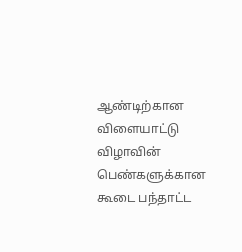ஆண்டிற்கான விளையாட்டு விழாவின் பெண்களுக்கான கூடை பந்தாட்ட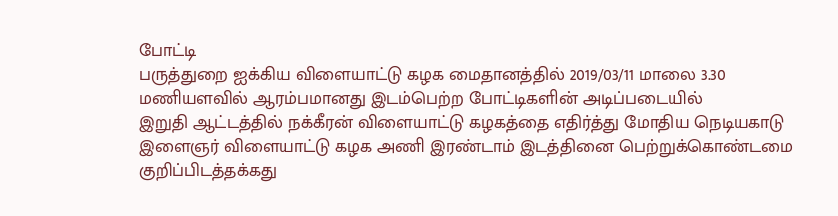போட்டி
பருத்துறை ஐக்கிய விளையாட்டு கழக மைதானத்தில் 2019/03/11 மாலை 3.30 மணியளவில் ஆரம்பமானது இடம்பெற்ற போட்டிகளின் அடிப்படையில்
இறுதி ஆட்டத்தில் நக்கீரன் விளையாட்டு கழகத்தை எதிர்த்து மோதிய நெடியகாடு இளைஞர் விளையாட்டு கழக அணி இரண்டாம் இடத்தினை பெற்றுக்கொண்டமை குறிப்பிடத்தக்கது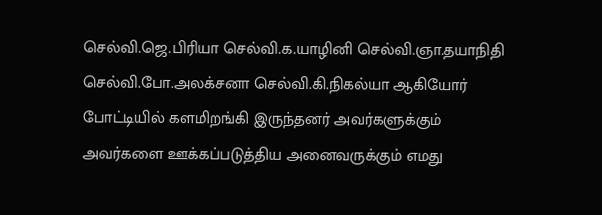செல்வி.ஜெ.பிரியா செல்வி.க.யாழினி செல்வி.ஞா.தயாநிதி செல்வி.போ.அலக்சனா செல்வி.கி.நிகல்யா ஆகியோர் போட்டியில் களமிறங்கி இருந்தனர் அவர்களுக்கும் அவர்களை ஊக்கப்படுத்திய அனைவருக்கும் எமது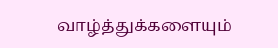வாழ்த்துக்களையும்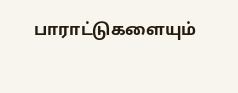பாராட்டுகளையும்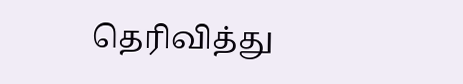தெரிவித்து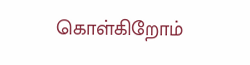கொள்கிறோம்